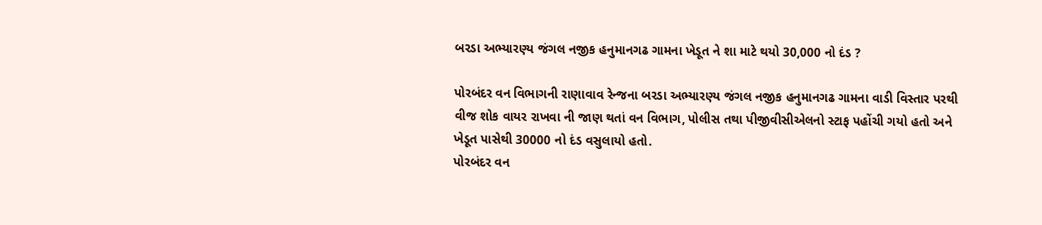બરડા અભ્યારણ્ય જંગલ નજીક હનુમાનગઢ ગામના ખેડૂત ને શા માટે થયો 30,000 નો દંડ ?

પોરબંદર વન વિભાગની રાણાવાવ રેન્જના બરડા અભ્યારણ્ય જંગલ નજીક હનુમાનગઢ ગામના વાડી વિસ્તાર પરથી વીજ શોક વાયર રાખવા ની જાણ થતાં વન વિભાગ, પોલીસ તથા પીજીવીસીએલનો સ્ટાફ પહોંચી ગયો હતો અને ખેડૂત પાસેથી 30000 નો દંડ વસુલાયો હતો.
પોરબંદર વન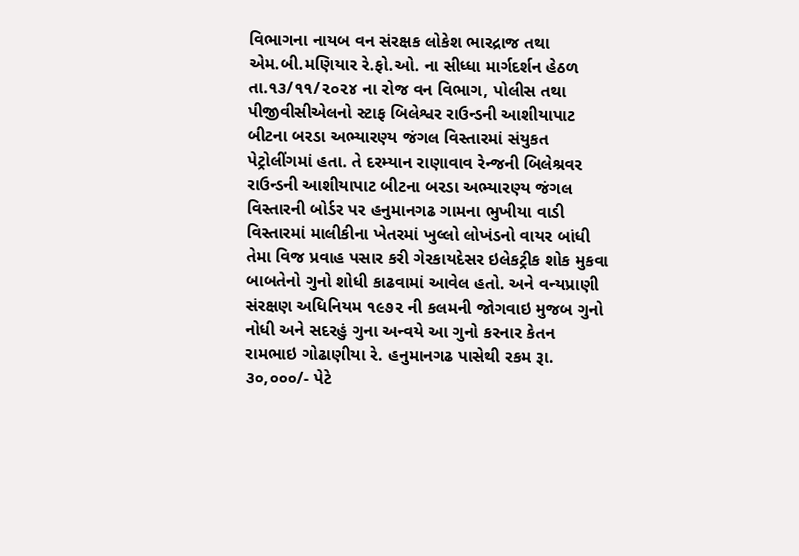વિભાગના નાયબ વન સંરક્ષક લોકેશ ભારદ્રાજ તથા એમ.બી.મણિયાર રે.ફો.ઓ. ના સીધ્ધા માર્ગદર્શન હેઠળ તા.૧૩/૧૧/૨૦૨૪ ના રોજ વન વિભાગ, પોલીસ તથા પીજીવીસીએલનો સ્ટાફ બિલેશ્વર રાઉન્ડની આશીયાપાટ બીટના બરડા અભ્યારણ્ય જંગલ વિસ્તારમાં સંયુકત પેટ્રોલીંગમાં હતા. તે દરમ્યાન રાણાવાવ રેન્જની બિલેશ્રવર રાઉન્ડની આશીયાપાટ બીટના બરડા અભ્યારણ્ય જંગલ વિસ્તારની બોર્ડર પર હનુમાનગઢ ગામના ભુખીયા વાડી વિસ્તારમાં માલીકીના ખેતરમાં ખુલ્લો લોખંડનો વાયર બાંધી તેમા વિજ પ્રવાહ પસાર કરી ગેરકાયદેસર ઇલેકટ્રીક શોક મુકવા બાબતેનો ગુનો શોધી કાઢવામાં આવેલ હતો. અને વન્યપ્રાણી સંરક્ષણ અધિનિયમ ૧૯૭૨ ની કલમની જોગવાઇ મુજબ ગુનો નોધી અને સદરહું ગુના અન્વયે આ ગુનો કરનાર કેતન રામભાઇ ગોઢાણીયા રે. હનુમાનગઢ પાસેથી રકમ રૂા. ૩૦,૦૦૦/- પેટે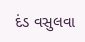દંડ વસુલવા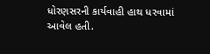ધોરણસરની કાર્યવાહી હાથ ધરવામાં આવેલ હતી.